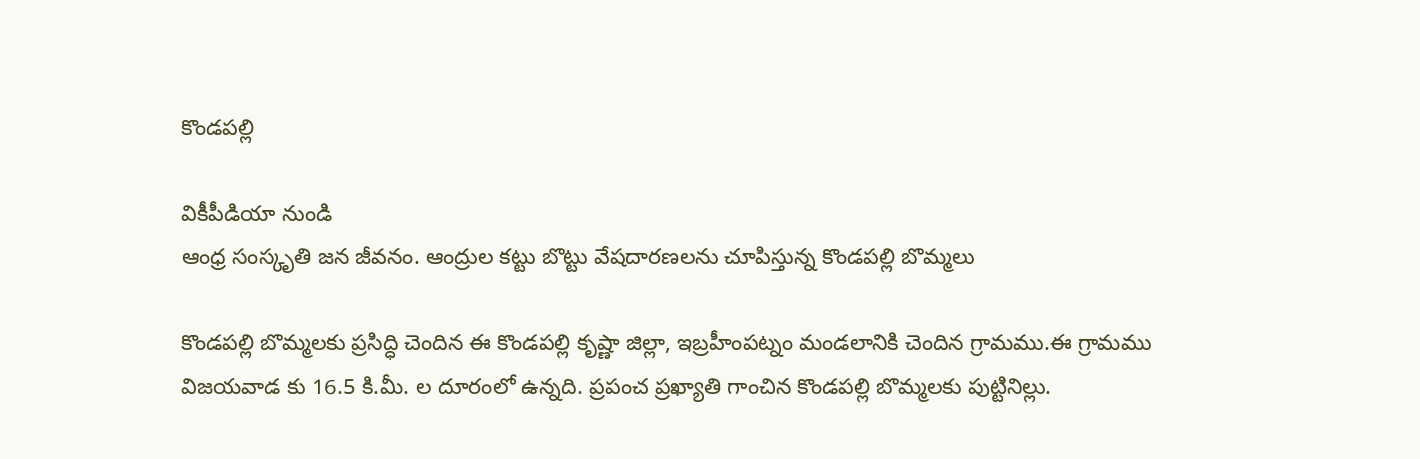కొండపల్లి

వికీపీడియా నుండి
ఆంధ్ర సంస్కృతి జన జీవనం. ఆంద్రుల కట్టు బొట్టు వేషదారణలను చూపిస్తున్న కొండపల్లి బొమ్మలు

కొండపల్లి బొమ్మలకు ప్రసిద్ధి చెందిన ఈ కొండపల్లి కృష్ణా జిల్లా, ఇబ్రహీంపట్నం మండలానికి చెందిన గ్రామము.ఈ గ్రామము విజయవాడ కు 16.5 కి.మీ. ల దూరంలో ఉన్నది. ప్రపంచ ప్రఖ్యాతి గాంచిన కొండపల్లి బొమ్మలకు పుట్టినిల్లు.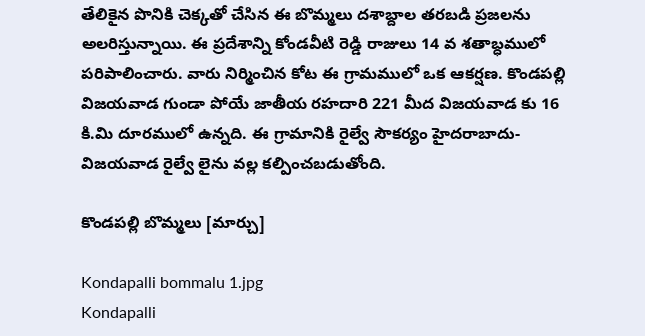తేలికైన పొనికి చెక్కతో చేసిన ఈ బొమ్మలు దశాబ్దాల తరబడి ప్రజలను అలరిస్తున్నాయి. ఈ ప్రదేశాన్ని కోండవీటి రెడ్డి రాజులు 14 వ శతాబ్ధములో పరిపాలించారు. వారు నిర్మించిన కోట ఈ గ్రామములో ఒక ఆకర్షణ. కొండపల్లి విజయవాడ గుండా పోయే జాతీయ రహదారి 221 మీద విజయవాడ కు 16 కి.మి దూరములో ఉన్నది. ఈ గ్రామానికి రైల్వే సౌకర్యం హైదరాబాదు-విజయవాడ రైల్వే లైను వల్ల కల్పించబడుతోంది.

కొండపల్లి బొమ్మలు [మార్చు]

Kondapalli bommalu 1.jpg
Kondapalli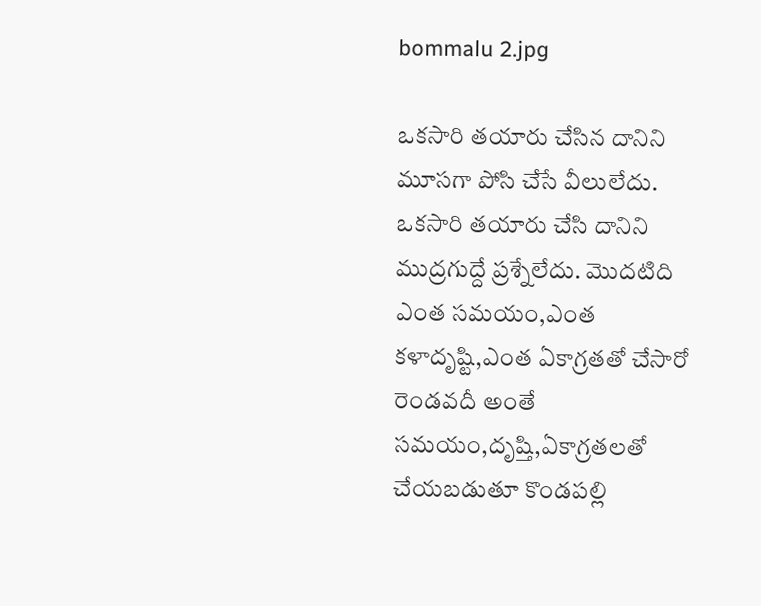bommalu 2.jpg

ఒకసారి తయారు చేసిన దానిని మూసగా పోసి చేసే వీలులేదు. ఒకసారి తయారు చేసి దానిని ముద్రగుద్దే ప్రశ్నేలేదు. మొదటిది ఎంత సమయం,ఎంత కళాదృష్టి,ఎంత ఏకాగ్రతతో చేసారో రెండవదీ అంతే సమయం,దృష్తి,ఏకాగ్రతలతో చేయబడుతూ కొండపల్లి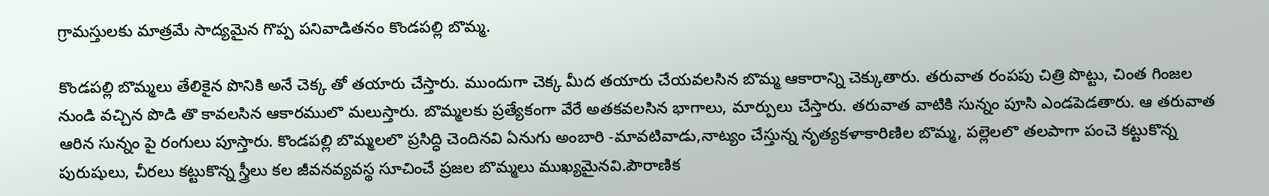గ్రామస్తులకు మాత్రమే సాద్యమైన గొప్ప పనివాడితనం కొండపల్లి బొమ్మ.

కొండపల్లి బొమ్మలు తేలికైన పొనికి అనే చెక్క తో తయారు చేస్తారు. ముందుగా చెక్క మీద తయారు చేయవలసిన బొమ్మ ఆకారాన్ని చెక్కుతారు. తరువాత రంపపు చిత్రి పొట్టు, చింత గింజల నుండి వచ్చిన పొడి తొ కావలసిన ఆకారములొ మలుస్తారు. బొమ్మలకు ప్రత్యేకంగా వేరే అతకవలసిన భాగాలు, మార్పులు చేస్తారు. తరువాత వాటికి సున్నం పూసి ఎండపెడతారు. ఆ తరువాత ఆరిన సున్నం పై రంగులు పూస్తారు. కొండపల్లి బొమ్మలలొ ప్రసిద్ధి చెందినవి ఏనుగు అంబారి -మావటివాడు,నాట్యం చేస్తున్న నృత్యకళాకారిణిల బొమ్మ, పల్లెలలొ తలపాగా పంచె కట్టుకొన్న పురుషులు, చీరలు కట్టుకొన్న స్త్రీలు కల జీవనవ్యవస్థ సూచించే ప్రజల బొమ్మలు ముఖ్యమైనవి.పౌరాణిక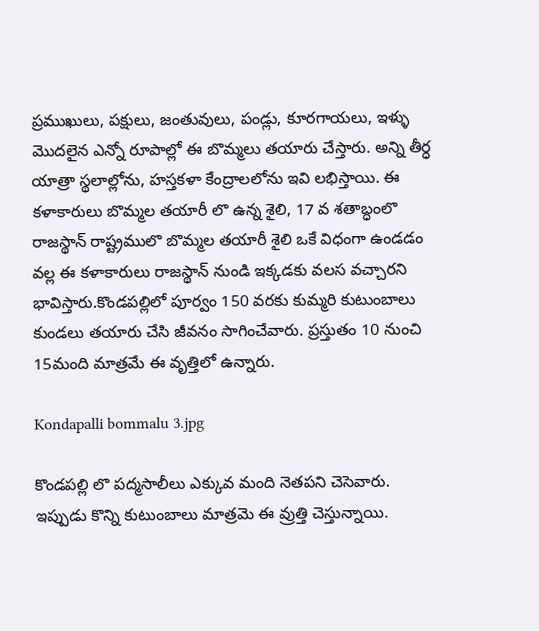ప్రముఖులు, పక్షులు, జంతువులు, పండ్లు, కూరగాయలు, ఇళ్ళు మొదలైన ఎన్నో రూపాల్లో ఈ బొమ్మలు తయారు చేస్తారు. అన్ని తీర్ధ యాత్రా స్థలాల్లోను, హస్తకళా కేంద్రాలలోను ఇవి లభిస్తాయి. ఈ కళాకారులు బొమ్మల తయారీ లొ ఉన్న శైలి, 17 వ శతాబ్ధంలొ రాజస్థాన్ రాష్ట్రములొ బొమ్మల తయారీ శైలి ఒకే విధంగా ఉండడం వల్ల ఈ కళాకారులు రాజస్థాన్ నుండి ఇక్కడకు వలస వచ్చారని భావిస్తారు.కొండపల్లిలో పూర్వం 150 వరకు కుమ్మరి కుటుంబాలు కుండలు తయారు చేసి జీవనం సాగించేవారు. ప్రస్తుతం 10 నుంచి 15మంది మాత్రమే ఈ వృత్తిలో ఉన్నారు.

Kondapalli bommalu 3.jpg

కొండపల్లి లొ పద్మసాలీలు ఎక్కువ మంది నెతపని చెసెవారు. ఇప్పుడు కొన్ని కుటుంబాలు మాత్రమె ఈ వ్రుత్తి చెస్తున్నాయి.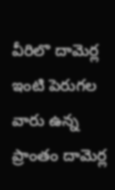వీరిలొ దామెర్ల ఇంటి పెరుగల వారు ఉన్న ప్రాంతం దామెర్ల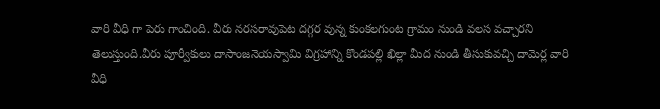వారి వీధి గా పెరు గాంచింది. వీరు నరసరావుపెట దగ్గర వున్న కుంకలగుంట గ్రామం నుండి వలస వచ్చారని తెలుస్తుంది.వీరు పూర్వీకులు దాసాంజనెయస్వామి విగ్రహాన్ని కొండపల్లి ఖిల్లా మీద నుండి తీసుకువచ్చి దామెర్ల వారి వీధి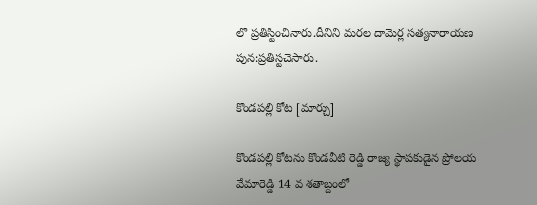లొ ప్రతిస్టించినారు.దీనిని మరల దామెర్ల సత్యనారాయణ పున:ప్రతిస్టచెసారు.

కొండపల్లి కోట [మార్చు]

కొండపల్లి కోటను కొండవీటి రెడ్డి రాజ్య స్థాపకుడైన ప్రోలయ వేమారెడ్డి 14 వ శతాబ్దంలో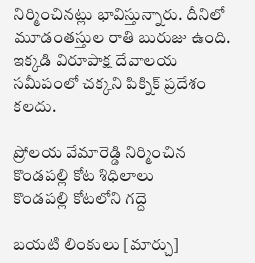నిర్మించినట్లు భావిస్తున్నారు. దీనిలో మూడంతస్తుల రాతి బురుజు ఉంది. ఇక్కడి విరూపాక్ష దేవాలయ సమీపంలో చక్కని పిక్నిక్‌ ప్రదేశం కలదు.

ప్రోలయ వేమారెడ్డి నిర్మించిన కొండపల్లి కోట శిధిలాలు
కొండపల్లి కోటలోని గద్దె

బయటి లింకులు [మార్చు]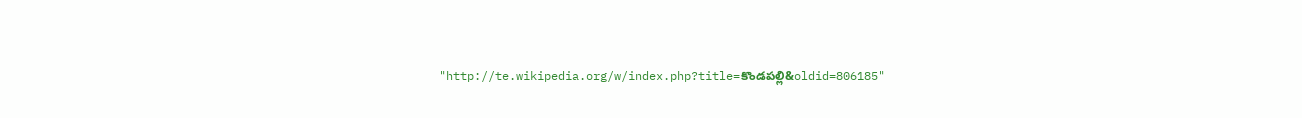"http://te.wikipedia.org/w/index.php?title=కొండపల్లి&oldid=806185"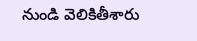నుండి వెలికితీశారు